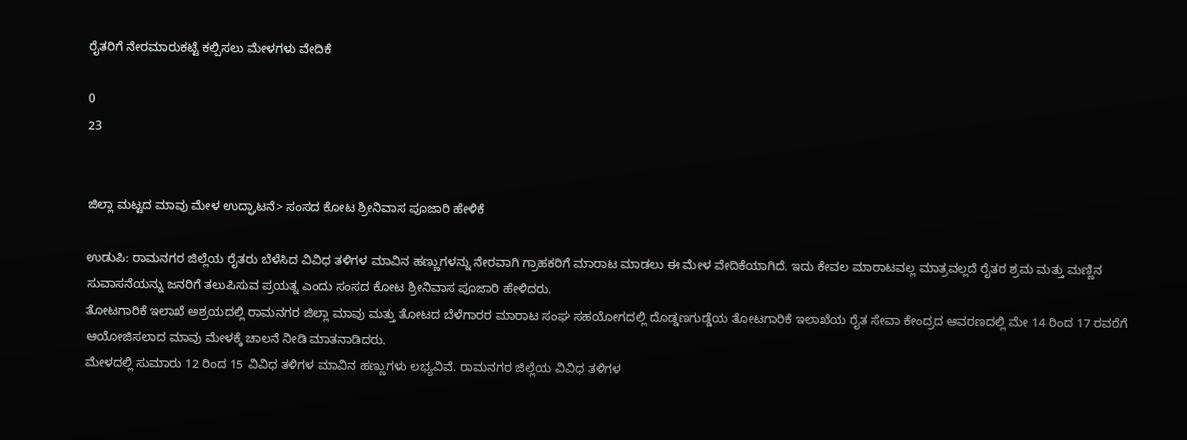ರೈತರಿಗೆ ನೇರಮಾರುಕಟ್ಟೆ ಕಲ್ಪಿಸಲು ಮೇಳಗಳು ವೇದಿಕೆ

0
23


ಜಿಲ್ಲಾ ಮಟ್ಟದ ಮಾವು ಮೇಳ ಉದ್ಘಾಟನೆ> ಸಂಸದ ಕೋಟ ಶ್ರೀನಿವಾಸ ಪೂಜಾರಿ ಹೇಳಿಕೆ

ಉಡುಪಿ: ರಾಮನಗರ ಜಿಲ್ಲೆಯ ರೈತರು ಬೆಳೆಸಿದ ವಿವಿಧ ತಳಿಗಳ ಮಾವಿನ ಹಣ್ಣುಗಳನ್ನು ನೇರವಾಗಿ ಗ್ರಾಹಕರಿಗೆ ಮಾರಾಟ ಮಾಡಲು ಈ ಮೇಳ ವೇದಿಕೆಯಾಗಿದೆ. ಇದು ಕೇವಲ ಮಾರಾಟವಲ್ಲ ಮಾತ್ರವಲ್ಲದೆ ರೈತರ ಶ್ರಮ ಮತ್ತು ಮಣ್ಣಿನ ಸುವಾಸನೆಯನ್ನು ಜನರಿಗೆ ತಲುಪಿಸುವ ಪ್ರಯತ್ನ ಎಂದು ಸಂಸದ ಕೋಟ ಶ್ರೀನಿವಾಸ ಪೂಜಾರಿ ಹೇಳಿದರು.
ತೋಟಗಾರಿಕೆ ಇಲಾಖೆ ಅಶ್ರಯದಲ್ಲಿ ರಾಮನಗರ ಜಿಲ್ಲಾ ಮಾವು ಮತ್ತು ತೋಟದ ಬೆಳೆಗಾರರ ಮಾರಾಟ ಸಂಘ ಸಹಯೋಗದಲ್ಲಿ ದೊಡ್ಡಣಗುಡ್ಡೆಯ ತೋಟಗಾರಿಕೆ ಇಲಾಖೆಯ ರೈತ ಸೇವಾ ಕೇಂದ್ರದ ಆವರಣದಲ್ಲಿ ಮೇ 14 ರಿಂದ 17 ರವರೆಗೆ ಆಯೋಜಿಸಲಾದ ಮಾವು ಮೇಳಕ್ಕೆ ಚಾಲನೆ ನೀಡಿ ಮಾತನಾಡಿದರು.
ಮೇಳದಲ್ಲಿ ಸುಮಾರು 12 ರಿಂದ 15 ವಿವಿಧ ತಳಿಗಳ ಮಾವಿನ ಹಣ್ಣುಗಳು ಲಭ್ಯವಿವೆ. ರಾಮನಗರ ಜಿಲ್ಲೆಯ ವಿವಿಧ ತಳಿಗಳ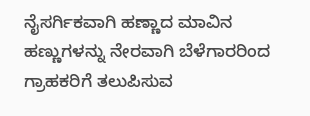ನೈಸರ್ಗಿಕವಾಗಿ ಹಣ್ಣಾದ ಮಾವಿನ ಹಣ್ಣುಗಳನ್ನು ನೇರವಾಗಿ ಬೆಳೆಗಾರರಿಂದ ಗ್ರಾಹಕರಿಗೆ ತಲುಪಿಸುವ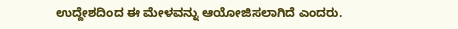ಉದ್ದೇಶದಿಂದ ಈ ಮೇಳವನ್ನು ಆಯೋಜಿಸಲಾಗಿದೆ ಎಂದರು.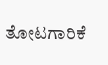ತೋಟಗಾರಿಕೆ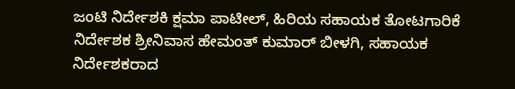ಜಂಟಿ ನಿರ್ದೇಶಕಿ ಕ್ಷಮಾ ಪಾಟೀಲ್, ಹಿರಿಯ ಸಹಾಯಕ ತೋಟಗಾರಿಕೆ ನಿರ್ದೇಶಕ ಶ್ರೀನಿವಾಸ ಹೇಮಂತ್ ಕುಮಾರ್ ಬೀಳಗಿ, ಸಹಾಯಕ ನಿರ್ದೇಶಕರಾದ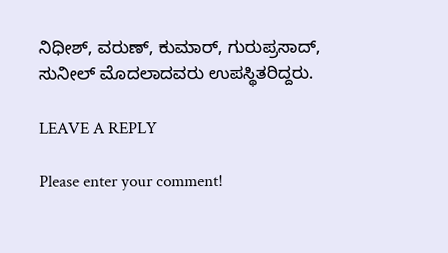ನಿಧೀಶ್, ವರುಣ್, ಕುಮಾರ್, ಗುರುಪ್ರಸಾದ್, ಸುನೀಲ್ ಮೊದಲಾದವರು ಉಪಸ್ಥಿತರಿದ್ದರು.

LEAVE A REPLY

Please enter your comment!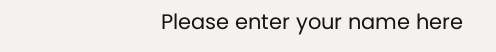Please enter your name here